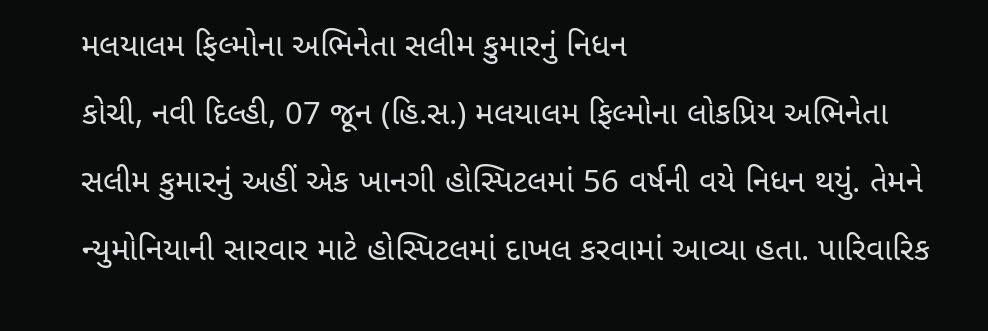મલયાલમ ફિલ્મોના અભિનેતા સલીમ કુમારનું નિધન
કોચી, નવી દિલ્હી, 07 જૂન (હિ.સ.) મલયાલમ ફિલ્મોના લોકપ્રિય અભિનેતા સલીમ કુમારનું અહીં એક ખાનગી હોસ્પિટલમાં 56 વર્ષની વયે નિધન થયું. તેમને ન્યુમોનિયાની સારવાર માટે હોસ્પિટલમાં દાખલ કરવામાં આવ્યા હતા. પારિવારિક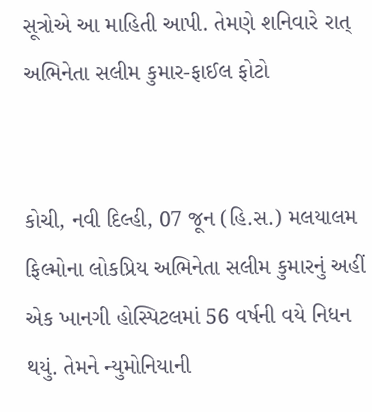સૂત્રોએ આ માહિતી આપી. તેમણે શનિવારે રાત્
અભિનેતા સલીમ કુમાર-ફાઈલ ફોટો


કોચી, નવી દિલ્હી, 07 જૂન (હિ.સ.) મલયાલમ ફિલ્મોના લોકપ્રિય અભિનેતા સલીમ કુમારનું અહીં એક ખાનગી હોસ્પિટલમાં 56 વર્ષની વયે નિધન થયું. તેમને ન્યુમોનિયાની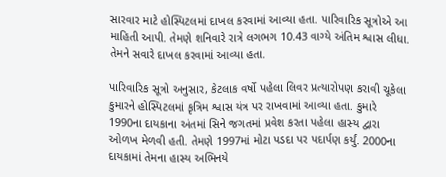સારવાર માટે હોસ્પિટલમાં દાખલ કરવામાં આવ્યા હતા. પારિવારિક સૂત્રોએ આ માહિતી આપી. તેમણે શનિવારે રાત્રે લગભગ 10.43 વાગ્યે અંતિમ શ્વાસ લીધા. તેમને સવારે દાખલ કરવામાં આવ્યા હતા.

પારિવારિક સૂત્રો અનુસાર, કેટલાક વર્ષો પહેલા લિવર પ્રત્યારોપણ કરાવી ચૂકેલા કુમારને હોસ્પિટલમાં કૃત્રિમ શ્વાસ યંત્ર પર રાખવામાં આવ્યા હતા. કુમારે 1990ના દાયકાના અંતમાં સિને જગતમાં પ્રવેશ કરતા પહેલા હાસ્ય દ્વારા ઓળખ મેળવી હતી. તેમણે 1997માં મોટા પડદા પર પદાર્પણ કર્યું. 2000ના દાયકામાં તેમના હાસ્ય અભિનયે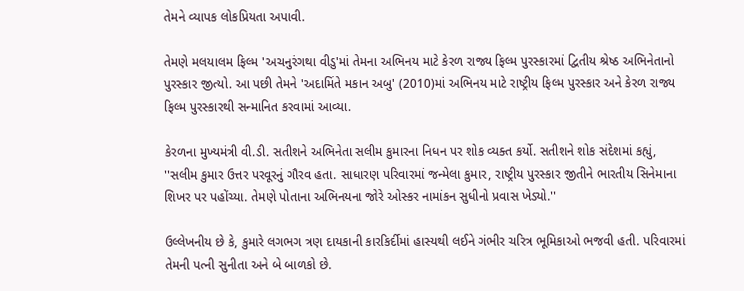તેમને વ્યાપક લોકપ્રિયતા અપાવી.

તેમણે મલયાલમ ફિલ્મ 'અચનુરંગથા વીડુ'માં તેમના અભિનય માટે કેરળ રાજ્ય ફિલ્મ પુરસ્કારમાં દ્વિતીય શ્રેષ્ઠ અભિનેતાનો પુરસ્કાર જીત્યો. આ પછી તેમને 'અદામિંતે મકાન અબુ' (2010)માં અભિનય માટે રાષ્ટ્રીય ફિલ્મ પુરસ્કાર અને કેરળ રાજ્ય ફિલ્મ પુરસ્કારથી સન્માનિત કરવામાં આવ્યા.

કેરળના મુખ્યમંત્રી વી.ડી. સતીશને અભિનેતા સલીમ કુમારના નિધન પર શોક વ્યક્ત કર્યો. સતીશને શોક સંદેશમાં કહ્યું, ''સલીમ કુમાર ઉત્તર પરવૂરનું ગૌરવ હતા. સાધારણ પરિવારમાં જન્મેલા કુમાર, રાષ્ટ્રીય પુરસ્કાર જીતીને ભારતીય સિનેમાના શિખર પર પહોંચ્યા. તેમણે પોતાના અભિનયના જોરે ઓસ્કર નામાંકન સુધીનો પ્રવાસ ખેડ્યો.''

ઉલ્લેખનીય છે કે, કુમારે લગભગ ત્રણ દાયકાની કારકિર્દીમાં હાસ્યથી લઈને ગંભીર ચરિત્ર ભૂમિકાઓ ભજવી હતી. પરિવારમાં તેમની પત્ની સુનીતા અને બે બાળકો છે.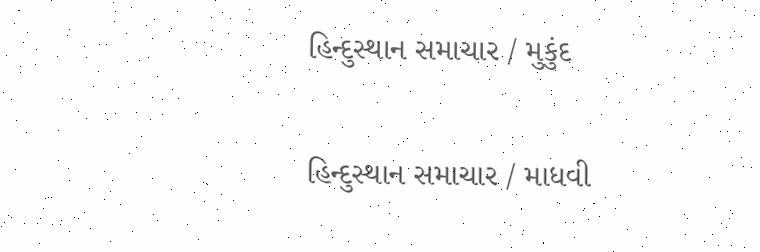હિન્દુસ્થાન સમાચાર / મુકુંદ

હિન્દુસ્થાન સમાચાર / માધવી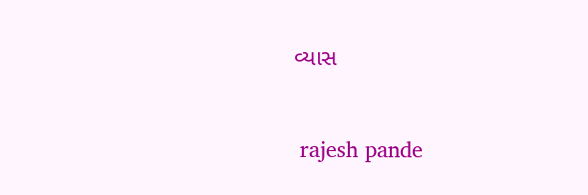વ્યાસ


 rajesh pande